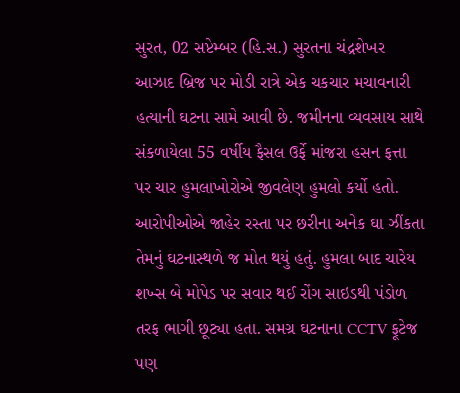સુરત, 02 સપ્ટેમ્બર (હિ.સ.) સુરતના ચંદ્રશેખર આઝાદ બ્રિજ પર મોડી રાત્રે એક ચકચાર મચાવનારી હત્યાની ઘટના સામે આવી છે. જમીનના વ્યવસાય સાથે સંકળાયેલા 55 વર્ષીય ફૈસલ ઉર્ફે માંજરા હસન ફત્તા પર ચાર હુમલાખોરોએ જીવલેણ હુમલો કર્યો હતો. આરોપીઓએ જાહેર રસ્તા પર છરીના અનેક ઘા ઝીંકતા તેમનું ઘટનાસ્થળે જ મોત થયું હતું. હુમલા બાદ ચારેય શખ્સ બે મોપેડ પર સવાર થઈ રોંગ સાઇડથી પંડોળ તરફ ભાગી છૂટ્યા હતા. સમગ્ર ઘટનાના CCTV ફૂટેજ પણ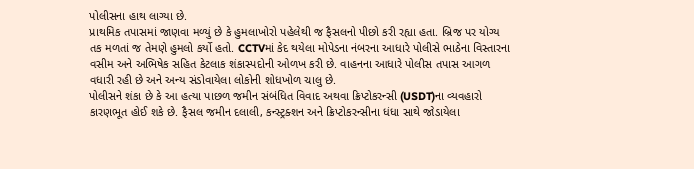પોલીસના હાથ લાગ્યા છે.
પ્રાથમિક તપાસમાં જાણવા મળ્યું છે કે હુમલાખોરો પહેલેથી જ ફૈસલનો પીછો કરી રહ્યા હતા. બ્રિજ પર યોગ્ય તક મળતાં જ તેમણે હુમલો કર્યો હતો. CCTVમાં કેદ થયેલા મોપેડના નંબરના આધારે પોલીસે ભાઠેના વિસ્તારના વસીમ અને અભિષેક સહિત કેટલાક શંકાસ્પદોની ઓળખ કરી છે. વાહનના આધારે પોલીસ તપાસ આગળ વધારી રહી છે અને અન્ય સંડોવાયેલા લોકોની શોધખોળ ચાલુ છે.
પોલીસને શંકા છે કે આ હત્યા પાછળ જમીન સંબંધિત વિવાદ અથવા ક્રિપ્ટોકરન્સી (USDT)ના વ્યવહારો કારણભૂત હોઈ શકે છે. ફૈસલ જમીન દલાલી, કન્સ્ટ્રક્શન અને ક્રિપ્ટોકરન્સીના ધંધા સાથે જોડાયેલા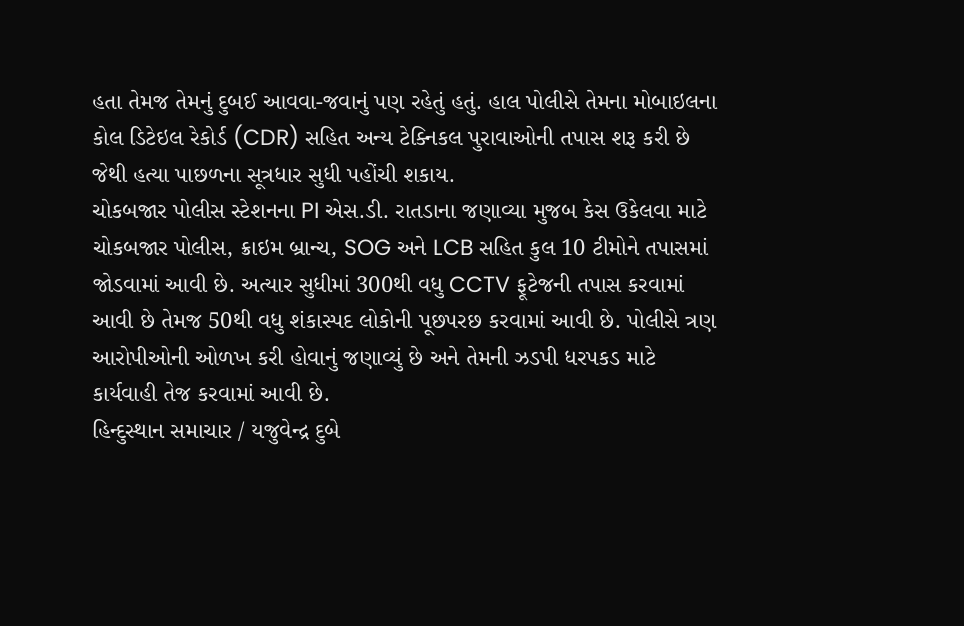હતા તેમજ તેમનું દુબઈ આવવા-જવાનું પણ રહેતું હતું. હાલ પોલીસે તેમના મોબાઇલના કોલ ડિટેઇલ રેકોર્ડ (CDR) સહિત અન્ય ટેક્નિકલ પુરાવાઓની તપાસ શરૂ કરી છે જેથી હત્યા પાછળના સૂત્રધાર સુધી પહોંચી શકાય.
ચોકબજાર પોલીસ સ્ટેશનના PI એસ.ડી. રાતડાના જણાવ્યા મુજબ કેસ ઉકેલવા માટે ચોકબજાર પોલીસ, ક્રાઇમ બ્રાન્ચ, SOG અને LCB સહિત કુલ 10 ટીમોને તપાસમાં જોડવામાં આવી છે. અત્યાર સુધીમાં 300થી વધુ CCTV ફૂટેજની તપાસ કરવામાં આવી છે તેમજ 50થી વધુ શંકાસ્પદ લોકોની પૂછપરછ કરવામાં આવી છે. પોલીસે ત્રણ આરોપીઓની ઓળખ કરી હોવાનું જણાવ્યું છે અને તેમની ઝડપી ધરપકડ માટે કાર્યવાહી તેજ કરવામાં આવી છે.
હિન્દુસ્થાન સમાચાર / યજુવેન્દ્ર દુબે